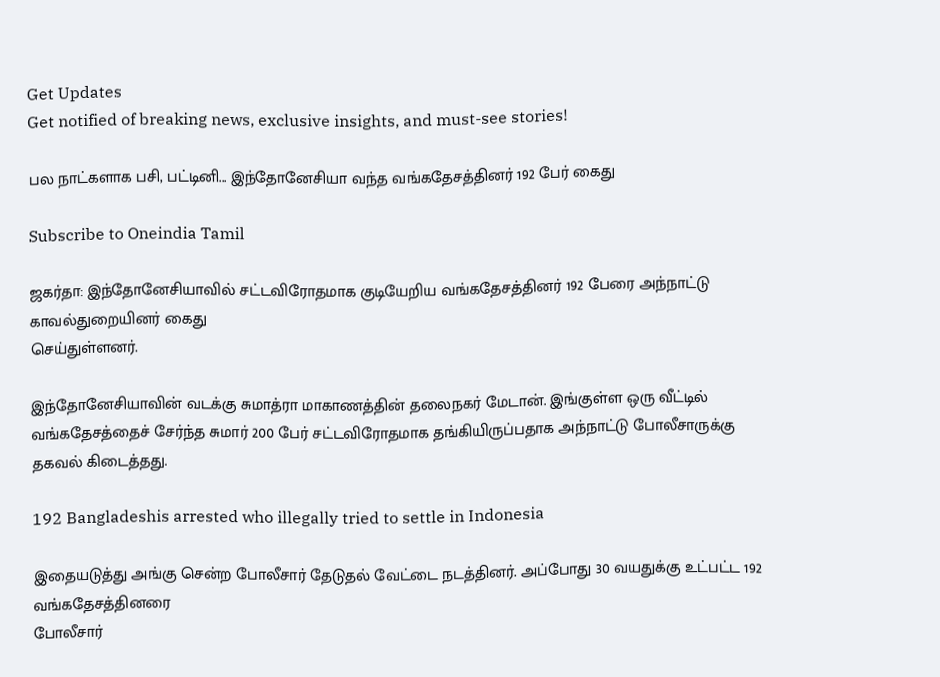Get Updates
Get notified of breaking news, exclusive insights, and must-see stories!

பல நாட்களாக பசி, பட்டினி... இந்தோனேசியா வந்த வங்கதேசத்தினர் 192 பேர் கைது

Subscribe to Oneindia Tamil

ஜகர்தா: இந்தோனேசியாவில் சட்டவிரோதமாக குடியேறிய வங்கதேசத்தினர் 192 பேரை அந்நாட்டு காவல்துறையினர் கைது
செய்துள்ளனர்.

இந்தோனேசியாவின் வடக்கு சுமாத்ரா மாகாணத்தின் தலைநகர் மேடான். இங்குள்ள ஒரு வீட்டில் வங்கதேசத்தைச் சேர்ந்த சுமார் 200 பேர் சட்டவிரோதமாக தங்கியிருப்பதாக அந்நாட்டு போலீசாருக்கு தகவல் கிடைத்தது.

192 Bangladeshis arrested who illegally tried to settle in Indonesia

இதையடுத்து அங்கு சென்ற போலீசார் தேடுதல் வேட்டை நடத்தினர். அப்போது 30 வயதுக்கு உட்பட்ட 192 வங்கதேசத்தினரை
போலீசார்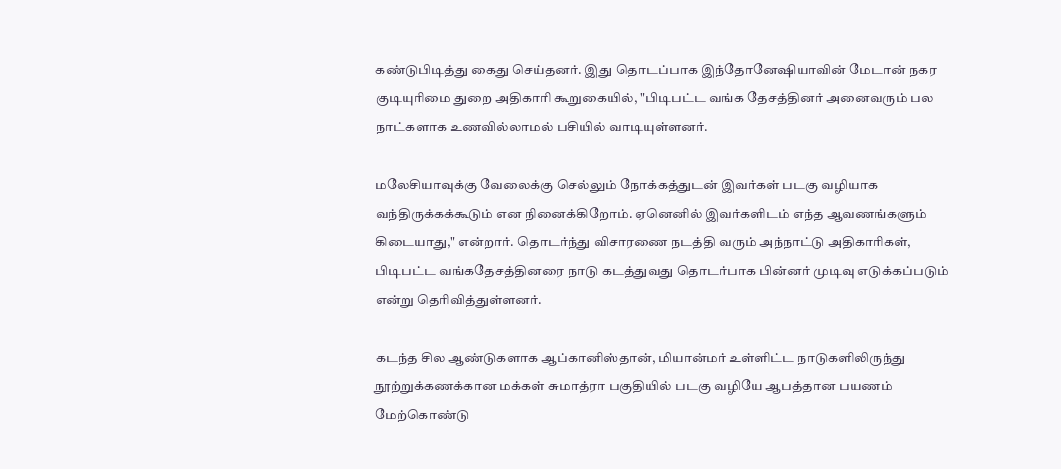கண்டுபிடித்து கைது செய்தனர். இது தொடப்பாக இந்தோனேஷியாவின் மேடான் நகர குடியுரிமை துறை அதிகாரி கூறுகையில், "பிடிபட்ட வங்க தேசத்தினர் அனைவரும் பல நாட்களாக உணவில்லாமல் பசியில் வாடியுள்ளனர்.

மலேசியாவுக்கு வேலைக்கு செல்லும் நோக்கத்துடன் இவர்கள் படகு வழியாக வந்திருக்கக்கூடும் என நினைக்கிறோம். ஏனெனில் இவர்களிடம் எந்த ஆவணங்களும் கிடையாது," என்றார். தொடர்ந்து விசாரணை நடத்தி வரும் அந்நாட்டு அதிகாரிகள், பிடிபட்ட வங்கதேசத்தினரை நாடு கடத்துவது தொடர்பாக பின்னர் முடிவு எடுக்கப்படும் என்று தெரிவித்துள்ளனர்.

கடந்த சில ஆண்டுகளாக ஆப்கானிஸ்தான், மியான்மர் உள்ளிட்ட நாடுகளிலிருந்து நூற்றுக்கணக்கான மக்கள் சுமாத்ரா பகுதியில் படகு வழியே ஆபத்தான பயணம் மேற்கொண்டு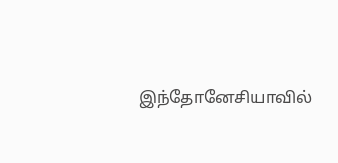இந்தோனேசியாவில்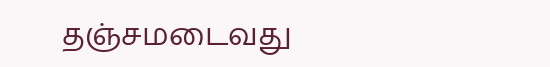தஞ்சமடைவது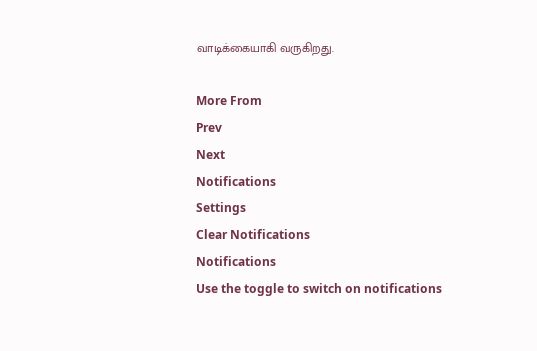வாடிக்கையாகி வருகிறது.

More From
Prev
Next
Notifications
Settings
Clear Notifications
Notifications
Use the toggle to switch on notifications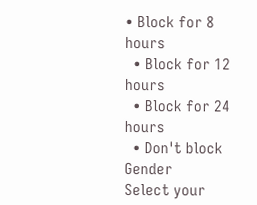• Block for 8 hours
  • Block for 12 hours
  • Block for 24 hours
  • Don't block
Gender
Select your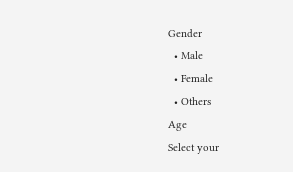Gender
  • Male
  • Female
  • Others
Age
Select your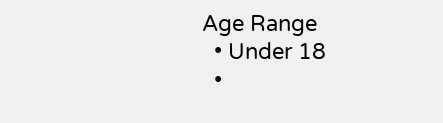Age Range
  • Under 18
  •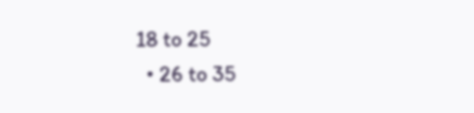18 to 25
  • 26 to 35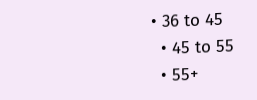• 36 to 45
  • 45 to 55
  • 55+